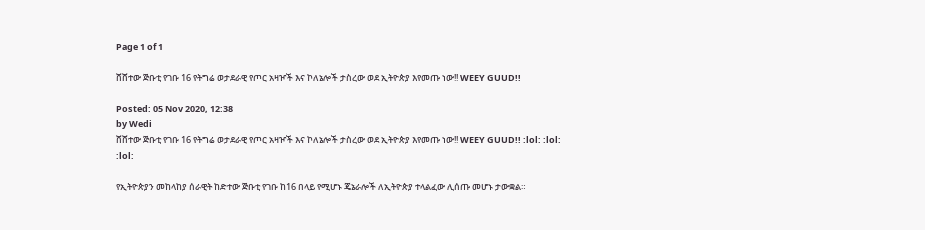Page 1 of 1

ሸሸተው ጅቡቲ የገቡ 16 የትግሬ ወታደራዊ የጦር አዛዦች እና ኮለኔሎች ታስረው ወደ ኢትዮጵያ እየመጡ ነው!! WEEY GUUD!!

Posted: 05 Nov 2020, 12:38
by Wedi
ሸሸተው ጅቡቲ የገቡ 16 የትግሬ ወታደራዊ የጦር አዛዦች እና ኮለኔሎች ታስረው ወደ ኢትዮጵያ እየመጡ ነው!! WEEY GUUD!! :lol: :lol: :lol:

የኢትዮጵያን መከላከያ ሰራዊት ከድተው ጅቡቲ የገቡ ከ16 በላይ የሚሆኑ ጄኔራሎች ለኢትዮጵያ ተላልፈው ሊሰጡ መሆኑ ታውቋል።